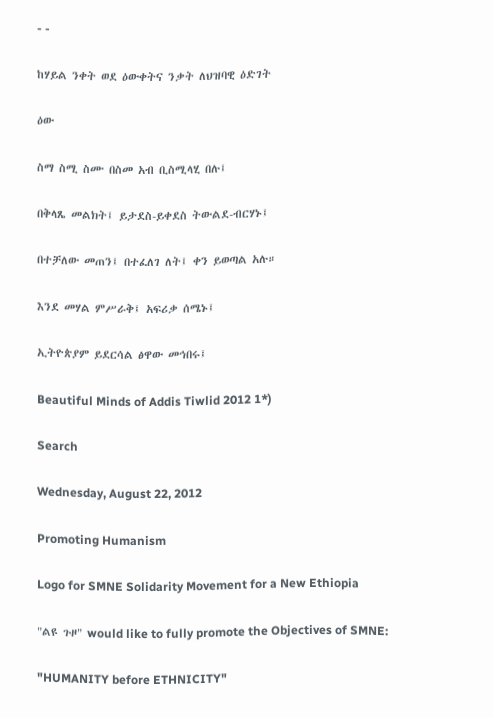- -

ከሃይል ንቀት ወደ ዕውቀትና ንቃት ለህዝባዊ ዕድገት

ዕው

ስማ ስሚ ስሙ በስመ አብ ቢስሚላሂ በሉ፤

በቅላጼ መልክት፤ ይታደስ-ይቀደስ ትውልደ-ብርሃኑ፤

በተቻለው መጠን፤ በተፈለገ ለት፤ ቀን ይወጣል አሉ።

እንደ መሃል ምሥራቅ፤ አፍሪቃ ሰሜኑ፤

ኢትዮጵያም ይደርሳል ፅዋው መኅበሩ፤

Beautiful Minds of Addis Tiwlid 2012 1*)

Search

Wednesday, August 22, 2012

Promoting Humanism

Logo for SMNE Solidarity Movement for a New Ethiopia

"ልዩ ጉዞ" would like to fully promote the Objectives of SMNE:

"HUMANITY before ETHNICITY"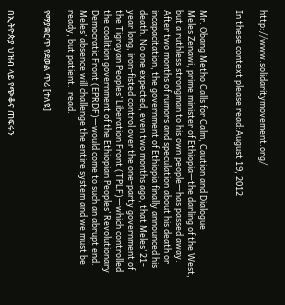http://www.solidaritymovement.org/

In these context please read:August 19, 2012


Mr. Obang Metho Calls for Calm, Caution and Dialogue
Meles Zenawi, prime minister of Ethiopia—the darling of the West, but a ruthless strongman to his own people—has passed away. After two months of rumors and speculation about his death or incapacitation, the government of Ethiopia finally announced his death. No one expected, even two months ago, that Meles’ 21-year long, iron-fisted control over the one-party government of the Tigrayan Peoples’ Liberation Front (TPLF)—which controlled the coalition government of the Ethiopian Peoples’ Revolutionary Democratic Front (EPRDF)—would come to such an abrupt end. Meles’ absence will challenge the entire system and we must be ready, but patient.  read.

የማያቋርጥ የደወል ጥሪ [ተለዩ]


በኢትዮጵያ ህዝብ ላይ የጭቆና ጠፍሩን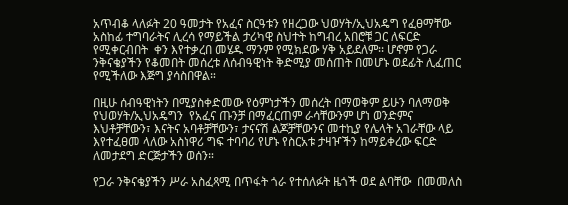አጥብቆ ላለፉት 20 ዓመታት የአፈና ስርዓቱን የዘረጋው ህወሃት/ኢህአዴግ የፈፀማቸው አስከፊ ተግባራትና ሊረሳ የማይችል ታሪካዊ ስህተት ከግብረ አበሮቹ ጋር ለፍርድ የሚቀርብበት  ቀን እየተቃረበ መሄዱ ማንም የሚክደው ሃቅ አይደለም፡፡ ሆኖም የጋራ ንቅናቄያችን የቆመበት መሰረቱ ለሰብዓዊነት ቅድሚያ መሰጠት በመሆኑ ወደፊት ሊፈጠር የሚችለው እጅግ ያሳስበዋል።

በዚሁ ሰብዓዊነትን በሚያስቀድመው የዕምነታችን መሰረት በማወቅም ይሁን ባለማወቅ የህወሃት/ኢህአዴግን  የአፈና ጡንቻ በማፈርጠም ራሳቸውንም ሆነ ወንድምና እህቶቻቸውን፣ እናትና አባቶቻቸውን፣ ታናናሽ ልጆቻቸውንና መተኪያ የሌላት አገራቸው ላይ እየተፈፀመ ላለው አስነዋሪ ግፍ ተባባሪ የሆኑ የስርአቱ ታዛዦችን ከማይቀረው ፍርድ ለመታደግ ድርጅታችን ወሰን።

የጋራ ንቅናቄያችን ሥራ አስፈጻሚ በጥፋት ጎራ የተሰለፉት ዜጎች ወደ ልባቸው  በመመለስ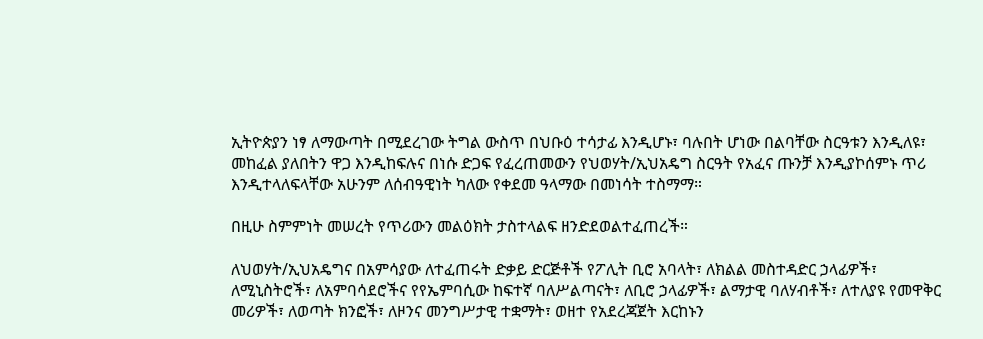ኢትዮጵያን ነፃ ለማውጣት በሚደረገው ትግል ውስጥ በህቡዕ ተሳታፊ እንዲሆኑ፣ ባሉበት ሆነው በልባቸው ስርዓቱን እንዲለዩ፣ መከፈል ያለበትን ዋጋ እንዲከፍሉና በነሱ ድጋፍ የፈረጠመውን የህወሃት/ኢህአዴግ ስርዓት የአፈና ጡንቻ እንዲያኮሰምኑ ጥሪ እንዲተላለፍላቸው አሁንም ለሰብዓዊነት ካለው የቀደመ ዓላማው በመነሳት ተስማማ።

በዚሁ ስምምነት መሠረት የጥሪውን መልዕክት ታስተላልፍ ዘንድደወልተፈጠረች።

ለህወሃት/ኢህአዴግና በአምሳያው ለተፈጠሩት ድቃይ ድርጅቶች የፖሊት ቢሮ አባላት፣ ለክልል መስተዳድር ኃላፊዎች፣ ለሚኒስትሮች፣ ለአምባሳደሮችና የየኤምባሲው ከፍተኛ ባለሥልጣናት፣ ለቢሮ ኃላፊዎች፣ ልማታዊ ባለሃብቶች፣ ለተለያዩ የመዋቅር መሪዎች፣ ለወጣት ክንፎች፣ ለዞንና መንግሥታዊ ተቋማት፣ ወዘተ የአደረጃጀት እርከኑን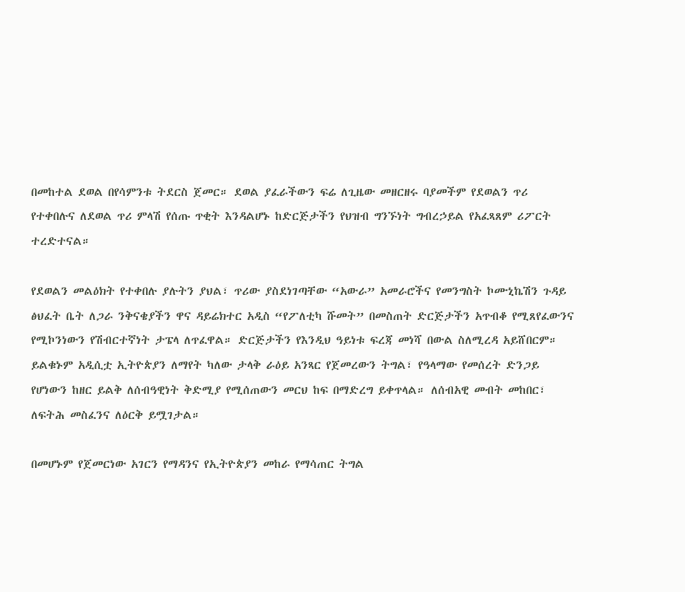በመከተል ደወል በየሳምንቱ ትደርስ ጀመር። ደወል ያፈራችውን ፍሬ ለጊዜው መዘርዘሩ ባያመችም የደወልን ጥሪ የተቀበሉና ለደወል ጥሪ ምላሽ የሰጡ ጥቂት እንዳልሆኑ ከድርጅታችን የህዝብ ግንኙነት ግብረኃይል የአፈጻጸም ሪፖርት ተረድተናል።

የደወልን መልዕክት የተቀበሉ ያሉትን ያህል፣ ጥሪው ያስደነገጣቸው “አውራ” አመራሮችና የመንግስት ኮሙኒኬሽን ጉዳይ ፅህፈት ቤት ለጋራ ንቅናቄያችን ዋና ዳይሬክተር አዲስ “የፖለቲካ ሹመት” በመስጠት ድርጅታችን አጥብቆ የሚጸየፈውንና የሚኮንነውን የሽብርተኛነት ታፔላ ለጥፈዋል። ድርጅታችን የእንዲህ ዓይነቱ ፍረጃ መነሻ በውል ስለሚረዳ አይሸበርም። ይልቁኑም አዲሲቷ ኢትዮጵያን ለማየት ካለው ታላቅ ራዕይ አንጻር የጀመረውን ትግል፣ የዓላማው የመሰረት ድንጋይ የሆነውን ከዘር ይልቅ ለሰብዓዊነት ቅድሚያ የሚሰጠውን መርህ ከፍ በማድረግ ይቀጥላል። ለሰብአዊ መብት መከበር፣ ለፍትሕ መስፈንና ለዕርቅ ይሟገታል።

በመሆኑም የጀመርነው አገርን የማዳንና የኢትዮጵያን መከራ የማሳጠር ትግል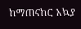ከማጠናከር አኳያ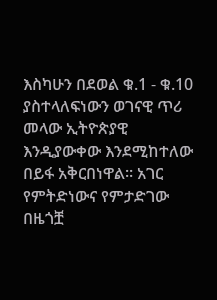እስካሁን በደወል ቁ.1 - ቁ.10 ያስተላለፍነውን ወገናዊ ጥሪ መላው ኢትዮጵያዊ እንዲያውቀው እንደሚከተለው በይፋ አቅርበነዋል። አገር የምትድነውና የምታድገው በዜጎቿ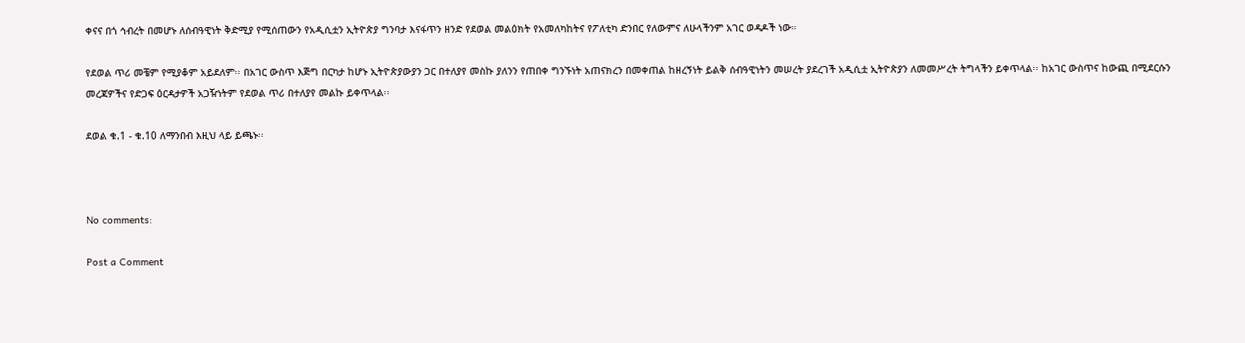ቀናና በጎ ኅብረት በመሆኑ ለሰብዓዊነት ቅድሚያ የሚሰጠውን የአዲሲቷን ኢትዮጵያ ግንባታ እናፋጥን ዘንድ የደወል መልዕክት የአመለካከትና የፖለቲካ ድንበር የለውምና ለሁላችንም አገር ወዳዶች ነው።

የደወል ጥሪ መቼም የሚያቆም አይደለም፡፡ በአገር ውስጥ እጅግ በርካታ ከሆኑ ኢትዮጵያውያን ጋር በተለያየ መስኩ ያለንን የጠበቀ ግንኙነት አጠናክረን በመቀጠል ከዘረኝነት ይልቅ ሰብዓዊነትን መሠረት ያደረገች አዲሲቷ ኢትዮጵያን ለመመሥረት ትግላችን ይቀጥላል፡፡ ከአገር ውስጥና ከውጪ በሚደርሱን መረጃዎችና የድጋፍ ዕርዳታዎች አጋዥነትም የደወል ጥሪ በተለያየ መልኩ ይቀጥላል፡፡

ደወል ቁ.1 - ቁ.10 ለማንበብ እዚህ ላይ ይጫኑ፡፡



No comments:

Post a Comment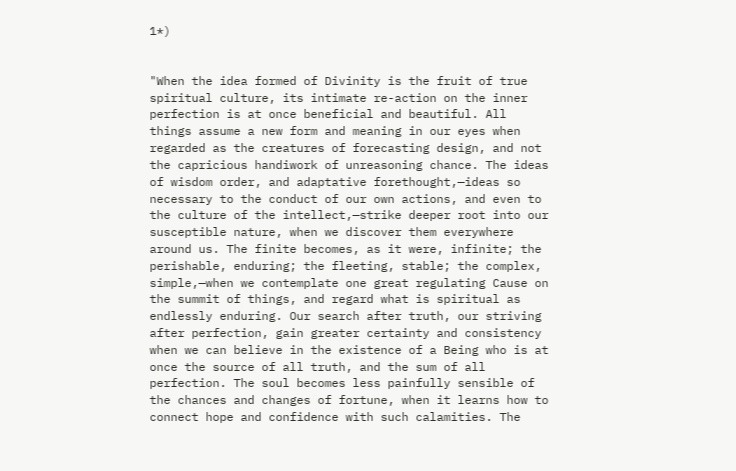1*)


"When the idea formed of Divinity is the fruit of true spiritual culture, its intimate re-action on the inner perfection is at once beneficial and beautiful. All things assume a new form and meaning in our eyes when regarded as the creatures of forecasting design, and not the capricious handiwork of unreasoning chance. The ideas of wisdom order, and adaptative forethought,—ideas so necessary to the conduct of our own actions, and even to the culture of the intellect,—strike deeper root into our susceptible nature, when we discover them everywhere around us. The finite becomes, as it were, infinite; the perishable, enduring; the fleeting, stable; the complex, simple,—when we contemplate one great regulating Cause on the summit of things, and regard what is spiritual as endlessly enduring. Our search after truth, our striving after perfection, gain greater certainty and consistency when we can believe in the existence of a Being who is at once the source of all truth, and the sum of all perfection. The soul becomes less painfully sensible of the chances and changes of fortune, when it learns how to connect hope and confidence with such calamities. The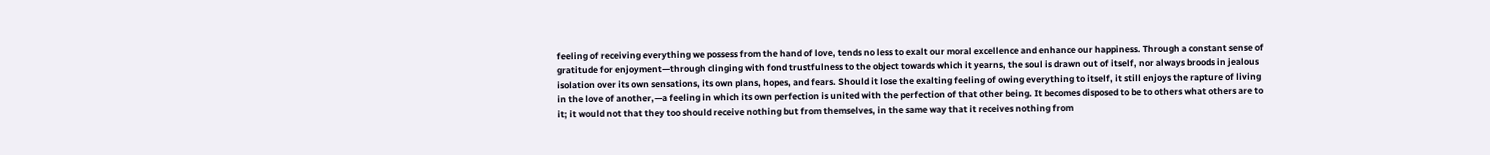feeling of receiving everything we possess from the hand of love, tends no less to exalt our moral excellence and enhance our happiness. Through a constant sense of gratitude for enjoyment—through clinging with fond trustfulness to the object towards which it yearns, the soul is drawn out of itself, nor always broods in jealous isolation over its own sensations, its own plans, hopes, and fears. Should it lose the exalting feeling of owing everything to itself, it still enjoys the rapture of living in the love of another,—a feeling in which its own perfection is united with the perfection of that other being. It becomes disposed to be to others what others are to it; it would not that they too should receive nothing but from themselves, in the same way that it receives nothing from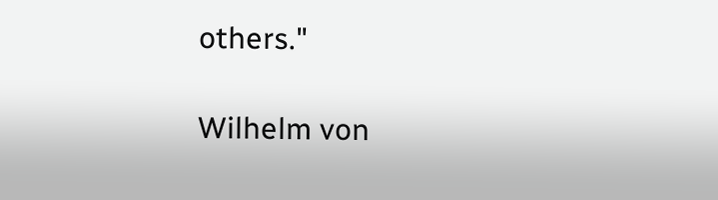others."

Wilhelm von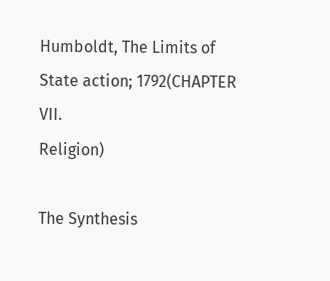Humboldt, The Limits of State action; 1792(CHAPTER VII.
Religion)

The Synthesis